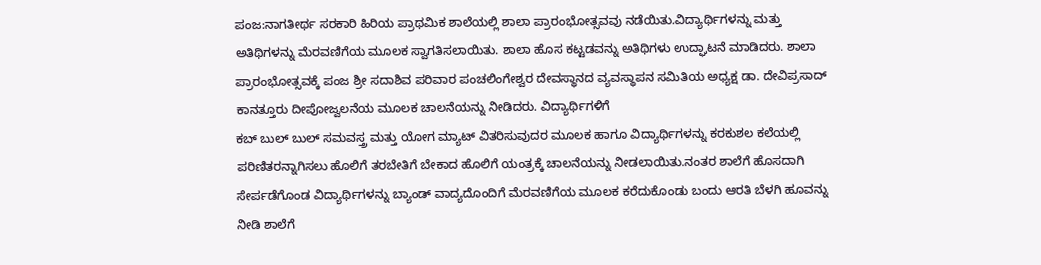ಪಂಜ:ನಾಗತೀರ್ಥ ಸರಕಾರಿ ಹಿರಿಯ ಪ್ರಾಥಮಿಕ ಶಾಲೆಯಲ್ಲಿ ಶಾಲಾ ಪ್ರಾರಂಭೋತ್ಸವವು ನಡೆಯಿತು.ವಿದ್ಯಾರ್ಥಿಗಳನ್ನು ಮತ್ತು ಅತಿಥಿಗಳನ್ನು ಮೆರವಣಿಗೆಯ ಮೂಲಕ ಸ್ವಾಗತಿಸಲಾಯಿತು. ಶಾಲಾ ಹೊಸ ಕಟ್ಟಡವನ್ನು ಅತಿಥಿಗಳು ಉದ್ಘಾಟನೆ ಮಾಡಿದರು. ಶಾಲಾ ಪ್ರಾರಂಭೋತ್ಸವಕ್ಕೆ ಪಂಜ ಶ್ರೀ ಸದಾಶಿವ ಪರಿವಾರ ಪಂಚಲಿಂಗೇಶ್ವರ ದೇವಸ್ಥಾನದ ವ್ಯವಸ್ಥಾಪನ ಸಮಿತಿಯ ಅಧ್ಯಕ್ಷ ಡಾ. ದೇವಿಪ್ರಸಾದ್ ಕಾನತ್ತೂರು ದೀಪೋಜ್ವಲನೆಯ ಮೂಲಕ ಚಾಲನೆಯನ್ನು ನೀಡಿದರು. ವಿದ್ಯಾರ್ಥಿಗಳಿಗೆ
ಕಬ್ ಬುಲ್ ಬುಲ್ ಸಮವಸ್ತ್ರ ಮತ್ತು ಯೋಗ ಮ್ಯಾಟ್ ವಿತರಿಸುವುದರ ಮೂಲಕ ಹಾಗೂ ವಿದ್ಯಾರ್ಥಿಗಳನ್ನು ಕರಕುಶಲ ಕಲೆಯಲ್ಲಿ ಪರಿಣಿತರನ್ನಾಗಿಸಲು ಹೊಲಿಗೆ ತರಬೇತಿಗೆ ಬೇಕಾದ ಹೊಲಿಗೆ ಯಂತ್ರಕ್ಕೆ ಚಾಲನೆಯನ್ನು ನೀಡಲಾಯಿತು.ನಂತರ ಶಾಲೆಗೆ ಹೊಸದಾಗಿ ಸೇರ್ಪಡೆಗೊಂಡ ವಿದ್ಯಾರ್ಥಿಗಳನ್ನು ಬ್ಯಾಂಡ್ ವಾದ್ಯದೊಂದಿಗೆ ಮೆರವಣಿಗೆಯ ಮೂಲಕ ಕರೆದುಕೊಂಡು ಬಂದು ಆರತಿ ಬೆಳಗಿ ಹೂವನ್ನು ನೀಡಿ ಶಾಲೆಗೆ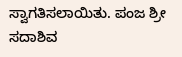ಸ್ವಾಗತಿಸಲಾಯಿತು. ಪಂಜ ಶ್ರೀ ಸದಾಶಿವ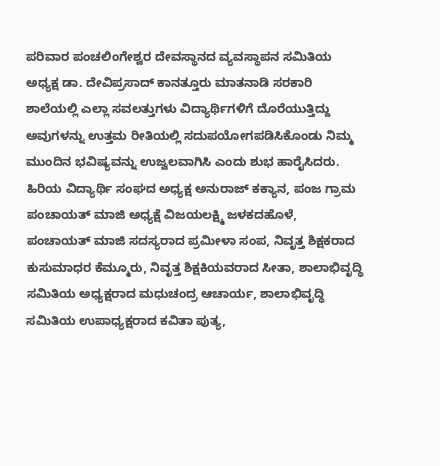ಪರಿವಾರ ಪಂಚಲಿಂಗೇಶ್ವರ ದೇವಸ್ಥಾನದ ವ್ಯವಸ್ಥಾಪನ ಸಮಿತಿಯ ಅಧ್ಯಕ್ಷ ಡಾ. ದೇವಿಪ್ರಸಾದ್ ಕಾನತ್ತೂರು ಮಾತನಾಡಿ ಸರಕಾರಿ ಶಾಲೆಯಲ್ಲಿ ಎಲ್ಲಾ ಸವಲತ್ತುಗಳು ವಿದ್ಯಾರ್ಥಿಗಳಿಗೆ ದೊರೆಯುತ್ತಿದ್ದು ಅವುಗಳನ್ನು ಉತ್ತಮ ರೀತಿಯಲ್ಲಿ ಸದುಪಯೋಗಪಡಿಸಿಕೊಂಡು ನಿಮ್ಮ ಮುಂದಿನ ಭವಿಷ್ಯವನ್ನು ಉಜ್ವಲವಾಗಿಸಿ ಎಂದು ಶುಭ ಹಾರೈಸಿದರು.
ಹಿರಿಯ ವಿದ್ಯಾರ್ಥಿ ಸಂಘದ ಅಧ್ಯಕ್ಷ ಅನುರಾಜ್ ಕಕ್ಯಾನ, ಪಂಜ ಗ್ರಾಮ ಪಂಚಾಯತ್ ಮಾಜಿ ಅಧ್ಯಕ್ಷೆ ವಿಜಯಲಕ್ಷ್ಮಿ ಜಳಕದಹೊಳೆ, ಪಂಚಾಯತ್ ಮಾಜಿ ಸದಸ್ಯರಾದ ಪ್ರಮೀಳಾ ಸಂಪ, ನಿವೃತ್ತ ಶಿಕ್ಷಕರಾದ ಕುಸುಮಾಧರ ಕೆಮ್ಮೂರು, ನಿವೃತ್ತ ಶಿಕ್ಷಕಿಯವರಾದ ಸೀತಾ, ಶಾಲಾಭಿವೃದ್ಧಿ ಸಮಿತಿಯ ಅಧ್ಯಕ್ಷರಾದ ಮಧುಚಂದ್ರ ಆಚಾರ್ಯ, ಶಾಲಾಭಿವೃದ್ಧಿ ಸಮಿತಿಯ ಉಪಾಧ್ಯಕ್ಷರಾದ ಕವಿತಾ ಪುತ್ಯ,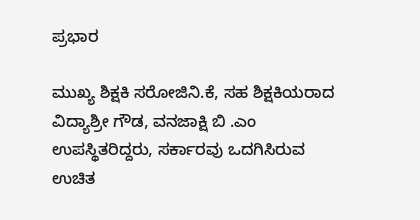ಪ್ರಭಾರ

ಮುಖ್ಯ ಶಿಕ್ಷಕಿ ಸರೋಜಿನಿ.ಕೆ, ಸಹ ಶಿಕ್ಷಕಿಯರಾದ ವಿದ್ಯಾಶ್ರೀ ಗೌಡ, ವನಜಾಕ್ಷಿ ಬಿ .ಎಂ ಉಪಸ್ಥಿತರಿದ್ದರು, ಸರ್ಕಾರವು ಒದಗಿಸಿರುವ ಉಚಿತ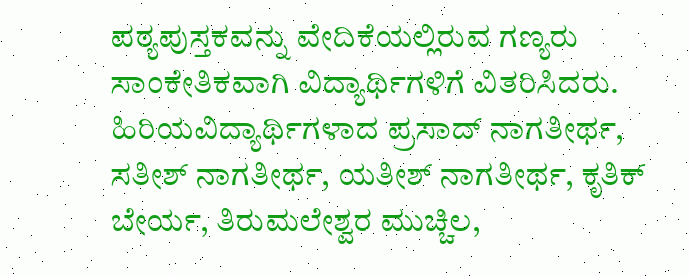ಪಠ್ಯಪುಸ್ತಕವನ್ನು ವೇದಿಕೆಯಲ್ಲಿರುವ ಗಣ್ಯರು ಸಾಂಕೇತಿಕವಾಗಿ ವಿದ್ಯಾರ್ಥಿಗಳಿಗೆ ವಿತರಿಸಿದರು. ಹಿರಿಯವಿದ್ಯಾರ್ಥಿಗಳಾದ ಪ್ರಸಾದ್ ನಾಗತೀರ್ಥ, ಸತೀಶ್ ನಾಗತೀರ್ಥ, ಯತೀಶ್ ನಾಗತೀರ್ಥ, ಕೃತಿಕ್ ಬೇರ್ಯ, ತಿರುಮಲೇಶ್ವರ ಮುಚ್ಚಿಲ,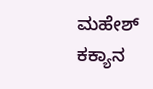ಮಹೇಶ್ ಕಕ್ಯಾನ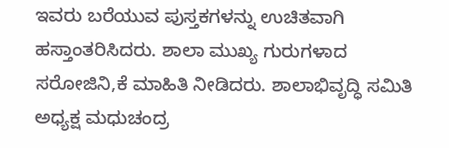ಇವರು ಬರೆಯುವ ಪುಸ್ತಕಗಳನ್ನು ಉಚಿತವಾಗಿ ಹಸ್ತಾಂತರಿಸಿದರು. ಶಾಲಾ ಮುಖ್ಯ ಗುರುಗಳಾದ ಸರೋಜಿನಿ,ಕೆ ಮಾಹಿತಿ ನೀಡಿದರು. ಶಾಲಾಭಿವೃದ್ಧಿ ಸಮಿತಿ ಅಧ್ಯಕ್ಷ ಮಧುಚಂದ್ರ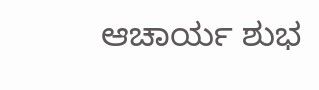ಆಚಾರ್ಯ ಶುಭ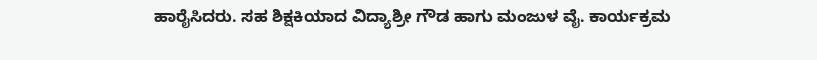ಹಾರೈಸಿದರು. ಸಹ ಶಿಕ್ಷಕಿಯಾದ ವಿದ್ಯಾಶ್ರೀ ಗೌಡ ಹಾಗು ಮಂಜುಳ ವೈ. ಕಾರ್ಯಕ್ರಮ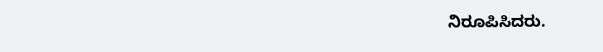ನಿರೂಪಿಸಿದರು.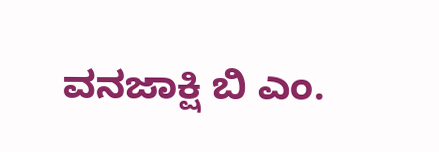ವನಜಾಕ್ಷಿ ಬಿ ಎಂ.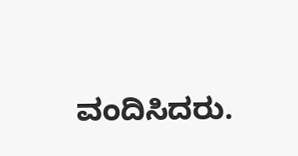ವಂದಿಸಿದರು.